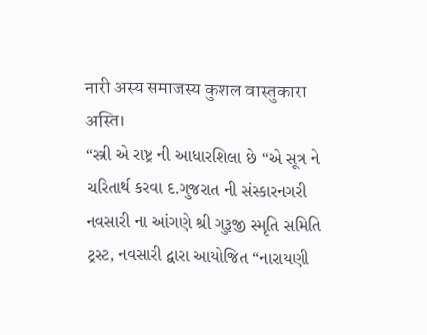नारी अस्य समाजस्य कुशल वास्तुकारा अस्ति।
“સ્ત્રી એ રાષ્ટ્ર ની આધારશિલા છે “એ સૂત્ર ને ચરિતાર્થ કરવા દ.ગુજરાત ની સંસ્કારનગરી નવસારી ના આંગણે શ્રી ગુરૂજી સ્મૃતિ સમિતિ ટ્રસ્ટ, નવસારી દ્વારા આયોજિત “નારાયણી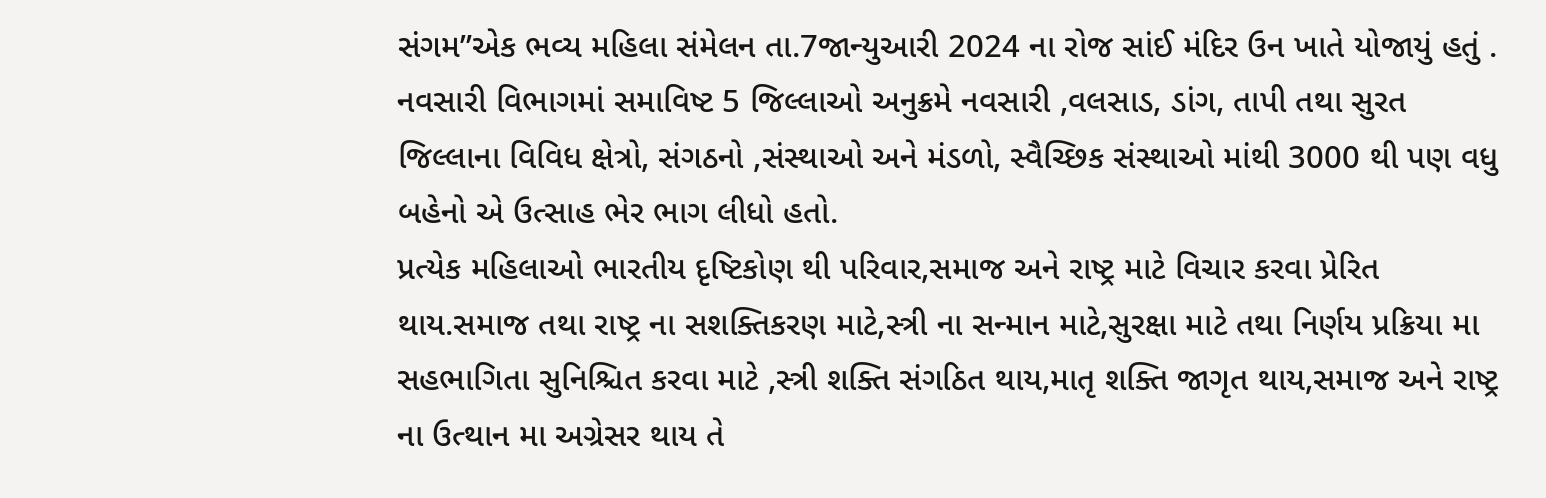સંગમ”એક ભવ્ય મહિલા સંમેલન તા.7જાન્યુઆરી 2024 ના રોજ સાંઈ મંદિર ઉન ખાતે યોજાયું હતું .
નવસારી વિભાગમાં સમાવિષ્ટ 5 જિલ્લાઓ અનુક્રમે નવસારી ,વલસાડ, ડાંગ, તાપી તથા સુરત જિલ્લાના વિવિધ ક્ષેત્રો, સંગઠનો ,સંસ્થાઓ અને મંડળો, સ્વૈચ્છિક સંસ્થાઓ માંથી 3000 થી પણ વધુ બહેનો એ ઉત્સાહ ભેર ભાગ લીધો હતો.
પ્રત્યેક મહિલાઓ ભારતીય દૃષ્ટિકોણ થી પરિવાર,સમાજ અને રાષ્ટ્ર માટે વિચાર કરવા પ્રેરિત થાય.સમાજ તથા રાષ્ટ્ર ના સશક્તિકરણ માટે,સ્ત્રી ના સન્માન માટે,સુરક્ષા માટે તથા નિર્ણય પ્રક્રિયા મા સહભાગિતા સુનિશ્ચિત કરવા માટે ,સ્ત્રી શક્તિ સંગઠિત થાય,માતૃ શક્તિ જાગૃત થાય,સમાજ અને રાષ્ટ્ર ના ઉત્થાન મા અગ્રેસર થાય તે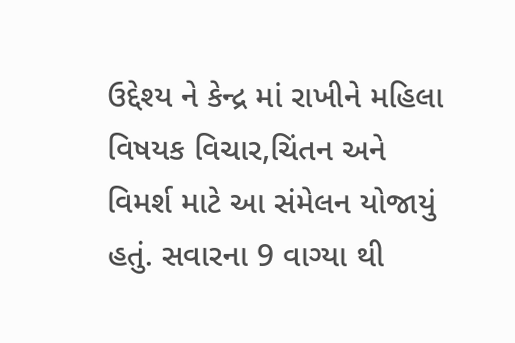ઉદ્દેશ્ય ને કેન્દ્ર માં રાખીને મહિલા વિષયક વિચાર,ચિંતન અને વિમર્શ માટે આ સંમેલન યોજાયું હતું. સવારના 9 વાગ્યા થી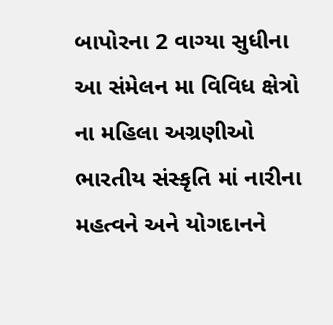બાપોરના 2 વાગ્યા સુધીના આ સંમેલન મા વિવિધ ક્ષેત્રો ના મહિલા અગ્રણીઓ ભારતીય સંસ્કૃતિ માં નારીના મહત્વને અને યોગદાનને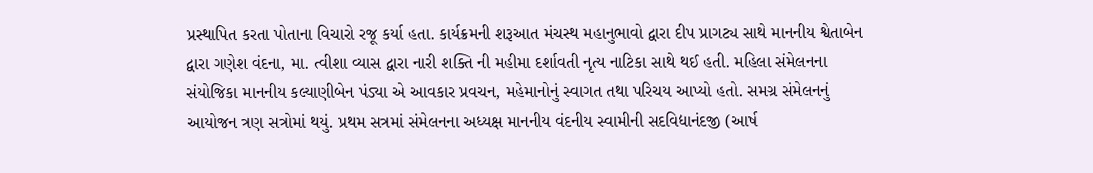પ્રસ્થાપિત કરતા પોતાના વિચારો રજૂ કર્યા હતા. કાર્યક્રમની શરૂઆત મંચસ્થ મહાનુભાવો દ્વારા દીપ પ્રાગટ્ય સાથે માનનીય શ્વેતાબેન દ્વારા ગણેશ વંદના, મા. ત્વીશા વ્યાસ દ્વારા નારી શક્તિ ની મહીમા દર્શાવતી નૃત્ય નાટિકા સાથે થઈ હતી. મહિલા સંમેલનના સંયોજિકા માનનીય કલ્યાણીબેન પંડ્યા એ આવકાર પ્રવચન, મહેમાનોનું સ્વાગત તથા પરિચય આપ્યો હતો. સમગ્ર સંમેલનનું આયોજન ત્રણ સત્રોમાં થયું. પ્રથમ સત્રમાં સંમેલનના અધ્યક્ષ માનનીય વંદનીય સ્વામીની સદવિદ્યાનંદજી (આર્ષ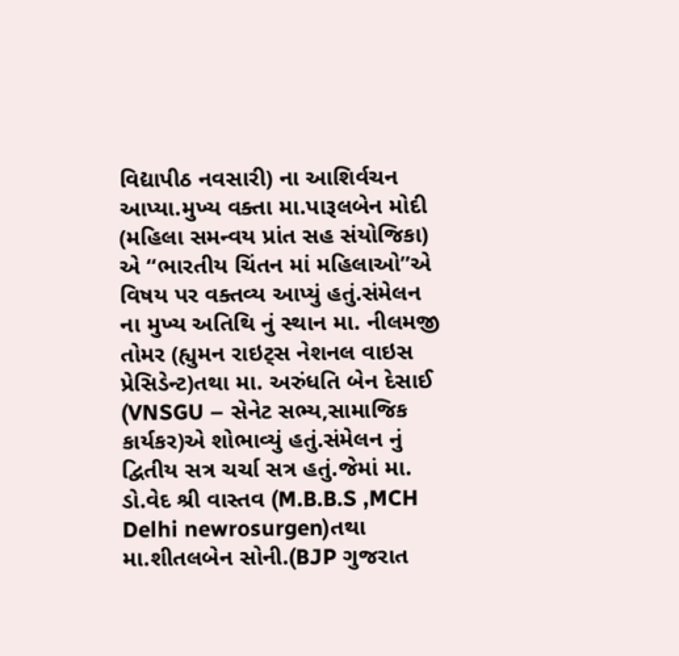વિદ્યાપીઠ નવસારી) ના આશિર્વચન આપ્યા.મુખ્ય વક્તા મા.પારૂલબેન મોદી (મહિલા સમન્વય પ્રાંત સહ સંયોજિકા) એ “ભારતીય ચિંતન માં મહિલાઓ”એ વિષય પર વક્તવ્ય આપ્યું હતું.સંમેલન ના મુખ્ય અતિથિ નું સ્થાન મા. નીલમજી તોમર (હ્યુમન રાઇટ્સ નેશનલ વાઇસ પ્રેસિડેન્ટ)તથા મા. અરુંધતિ બેન દેસાઈ (VNSGU – સેનેટ સભ્ય,સામાજિક કાર્યકર)એ શોભાવ્યું હતું.સંમેલન નું દ્વિતીય સત્ર ચર્ચા સત્ર હતું.જેમાં મા. ડો.વેદ શ્રી વાસ્તવ (M.B.B.S ,MCH Delhi newrosurgen)તથા મા.શીતલબેન સોની.(BJP ગુજરાત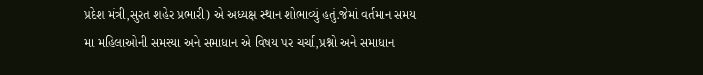પ્રદેશ મંત્રી,સુરત શહેર પ્રભારી) એ અધ્યક્ષ સ્થાન શોભાવ્યું હતું.જેમાં વર્તમાન સમય મા મહિલાઓની સમસ્યા અને સમાધાન એ વિષય પર ચર્ચા,પ્રશ્નો અને સમાધાન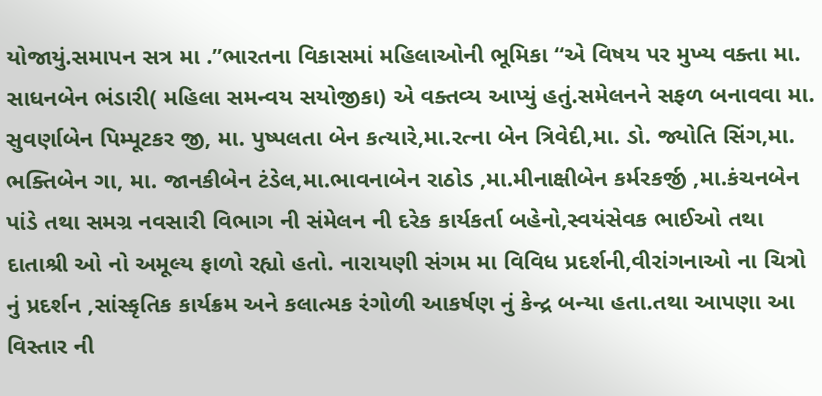યોજાયું.સમાપન સત્ર મા .”ભારતના વિકાસમાં મહિલાઓની ભૂમિકા “એ વિષય પર મુખ્ય વક્તા મા. સાધનબેન ભંડારી( મહિલા સમન્વય સયોજીકા) એ વક્તવ્ય આપ્યું હતું.સમેલનને સફળ બનાવવા મા. સુવર્ણાબેન પિમ્પૂટકર જી, મા. પુષ્પલતા બેન કત્યારે,મા.રત્ના બેન ત્રિવેદી,મા. ડો. જ્યોતિ સિંગ,મા. ભક્તિબેન ગા, મા. જાનકીબેન ટંડેલ,મા.ભાવનાબેન રાઠોડ ,મા.મીનાક્ષીબેન કર્મરકર્જી ,મા.કંચનબેન પાંડે તથા સમગ્ર નવસારી વિભાગ ની સંમેલન ની દરેક કાર્યકર્તા બહેનો,સ્વયંસેવક ભાઈઓ તથા દાતાશ્રી ઓ નો અમૂલ્ય ફાળો રહ્યો હતો. નારાયણી સંગમ મા વિવિધ પ્રદર્શની,વીરાંગનાઓ ના ચિત્રો નું પ્રદર્શન ,સાંસ્કૃતિક કાર્યક્રમ અને કલાત્મક રંગોળી આકર્ષણ નું કેન્દ્ર બન્યા હતા.તથા આપણા આ વિસ્તાર ની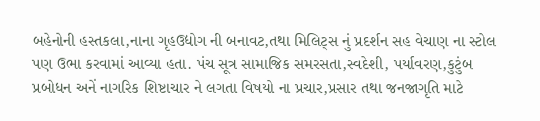બહેનોની હસ્તકલા,નાના ગૃહઉદ્યોગ ની બનાવટ,તથા મિલિટ્સ નું પ્રદર્શન સહ વેચાણ ના સ્ટોલ પણ ઉભા કરવામાં આવ્યા હતા. પંચ સૂત્ર સામાજિક સમરસતા,સ્વદેશી, પર્યાવરણ,કુટુંબ પ્રબોધન અનેં નાગરિક શિષ્ટાચાર ને લગતા વિષયો ના પ્રચાર,પ્રસાર તથા જનજાગૃતિ માટે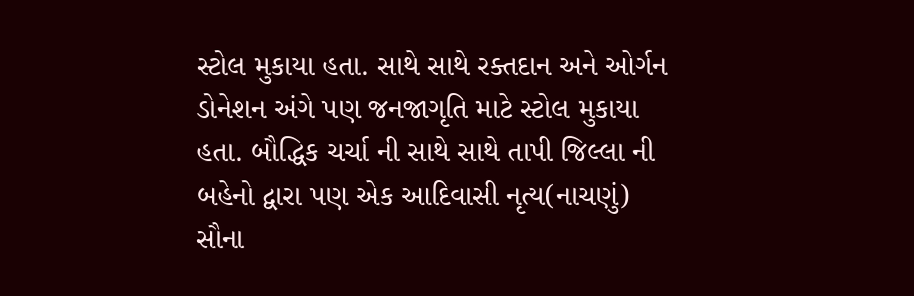સ્ટોલ મુકાયા હતા. સાથે સાથે રક્તદાન અને ઓર્ગન ડોનેશન અંગે પણ જનજાગૃતિ માટે સ્ટોલ મુકાયા હતા. બૌદ્ધિક ચર્ચા ની સાથે સાથે તાપી જિલ્લા ની બહેનો દ્વારા પણ એક આદિવાસી નૃત્ય(નાચણું) સૌના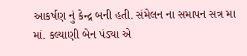આકર્ષણ નું કેન્દ્ર બની હતી. સંમેલન ના સમાપન સત્ર મા માં. કલ્યાણી બેન પંડ્યા એ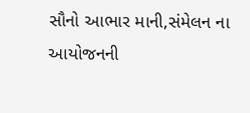સૌનો આભાર માની,સંમેલન ના આયોજનની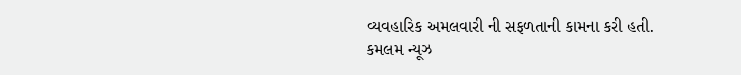વ્યવહારિક અમલવારી ની સફળતાની કામના કરી હતી.
કમલમ ન્યૂઝ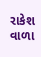રાકેશ વાળા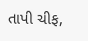તાપી ચીફ,